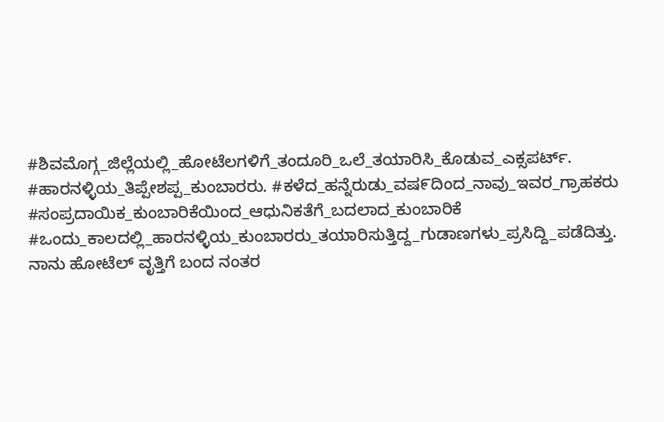#ಶಿವಮೊಗ್ಗ_ಜಿಲ್ಲೆಯಲ್ಲಿ_ಹೋಟೆಲಗಳಿಗೆ_ತಂದೂರಿ_ಒಲೆ_ತಯಾರಿಸಿ_ಕೊಡುವ_ಎಕ್ಸಪರ್ಟ್. #ಹಾರನಳ್ಳಿಯ_ತಿಪ್ಪೇಶಪ್ಪ_ಕುಂಬಾರರು. #ಕಳೆದ_ಹನ್ನೆರುಡು_ವಷ೯ದಿಂದ_ನಾವು_ಇವರ_ಗ್ರಾಹಕರು #ಸಂಪ್ರದಾಯಿಕ_ಕುಂಬಾರಿಕೆಯಿಂದ_ಆಧುನಿಕತೆಗೆ_ಬದಲಾದ_ಕುಂಬಾರಿಕೆ #ಒಂದು_ಕಾಲದಲ್ಲಿ_ಹಾರನಳ್ಳಿಯ_ಕುಂಬಾರರು_ತಯಾರಿಸುತ್ತಿದ್ದ_ಗುಡಾಣಗಳು_ಪ್ರಸಿದ್ದಿ_ಪಡೆದಿತ್ತು. ನಾನು ಹೋಟೆಲ್ ವೃತ್ತಿಗೆ ಬಂದ ನಂತರ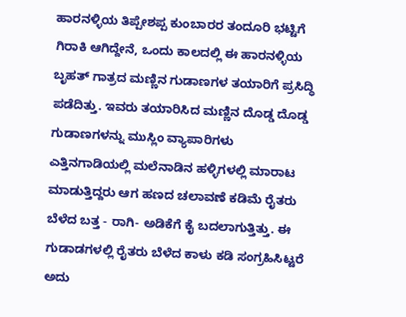ಹಾರನಳ್ಳಿಯ ತಿಪ್ಪೇಶಪ್ಪ ಕುಂಬಾರರ ತಂದೂರಿ ಭಟ್ಟಿಗೆ ಗಿರಾಕಿ ಆಗಿದ್ದೇನೆ, ಒಂದು ಕಾಲದಲ್ಲಿ ಈ ಹಾರನಳ್ಳಿಯ ಬೃಹತ್ ಗಾತ್ರದ ಮಣ್ಣಿನ ಗುಡಾಣಗಳ ತಯಾರಿಗೆ ಪ್ರಸಿದ್ಧಿ ಪಡೆದಿತ್ತು. ಇವರು ತಯಾರಿಸಿದ ಮಣ್ಣಿನ ದೊಡ್ಡ ದೊಡ್ಡ ಗುಡಾಣಗಳನ್ನು ಮುಸ್ಲಿಂ ವ್ಯಾಪಾರಿಗಳು ಎತ್ತಿನಗಾಡಿಯಲ್ಲಿ ಮಲೆನಾಡಿನ ಹಳ್ಳಿಗಳಲ್ಲಿ ಮಾರಾಟ ಮಾಡುತ್ತಿದ್ದರು ಆಗ ಹಣದ ಚಲಾವಣೆ ಕಡಿಮೆ ರೈತರು ಬೆಳೆದ ಬತ್ತ - ರಾಗಿ- ಅಡಿಕೆಗೆ ಕೈ ಬದಲಾಗುತ್ತಿತ್ತು. ಈ ಗುಡಾಡಗಳಲ್ಲಿ ರೈತರು ಬೆಳೆದ ಕಾಳು ಕಡಿ ಸಂಗ್ರಹಿಸಿಟ್ಟರೆ ಅದು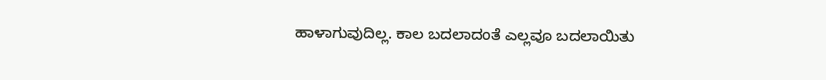ಹಾಳಾಗುವುದಿಲ್ಲ. ಕಾಲ ಬದಲಾದಂತೆ ಎಲ್ಲವೂ ಬದಲಾಯಿತು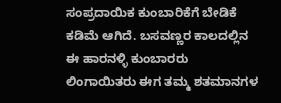ಸಂಪ್ರದಾಯಿಕ ಕುಂಬಾರಿಕೆಗೆ ಬೇಡಿಕೆ ಕಡಿಮೆ ಆಗಿದೆ. ಬಸವಣ್ಣರ ಕಾಲದಲ್ಲಿನ ಈ ಹಾರನಳ್ಳಿ ಕುಂಬಾರರು ಲಿಂಗಾಯಿತರು ಈಗ ತಮ್ಮ ಶತಮಾನಗಳ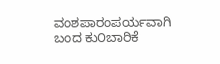ವಂಶಪಾರಂಪರ್ಯವಾಗಿ ಬಂದ ಕು೦ಬಾರಿಕೆ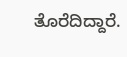ತೊರೆದಿದ್ದಾರೆ.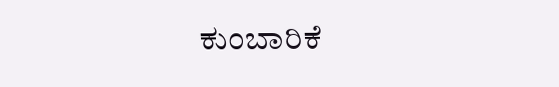ಕುಂಬಾರಿಕೆ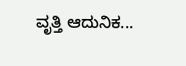ವೃತ್ತಿ ಆದುನಿಕ...